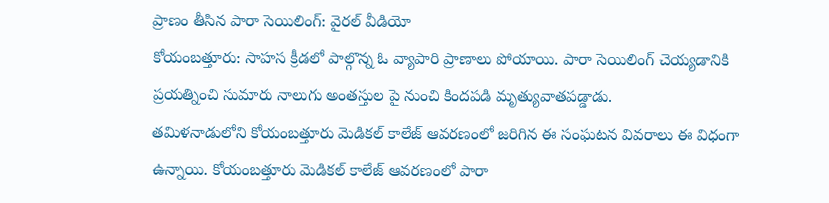ప్రాణం తీసిన పారా సెయిలింగ్: వైరల్ వీడియో
కోయంబత్తూరు: సాహస క్రీడలో పాల్గొన్న ఓ వ్యాపారి ప్రాణాలు పోయాయి. పారా సెయిలింగ్ చెయ్యడానికి ప్రయత్నించి సుమారు నాలుగు అంతస్తుల పై నుంచి కిందపడి మృత్యువాతపడ్డాడు.
తమిళనాడులోని కోయంబత్తూరు మెడికల్ కాలేజ్ ఆవరణంలో జరిగిన ఈ సంఘటన వివరాలు ఈ విధంగా ఉన్నాయి. కోయంబత్తూరు మెడికల్ కాలేజ్ ఆవరణంలో పారా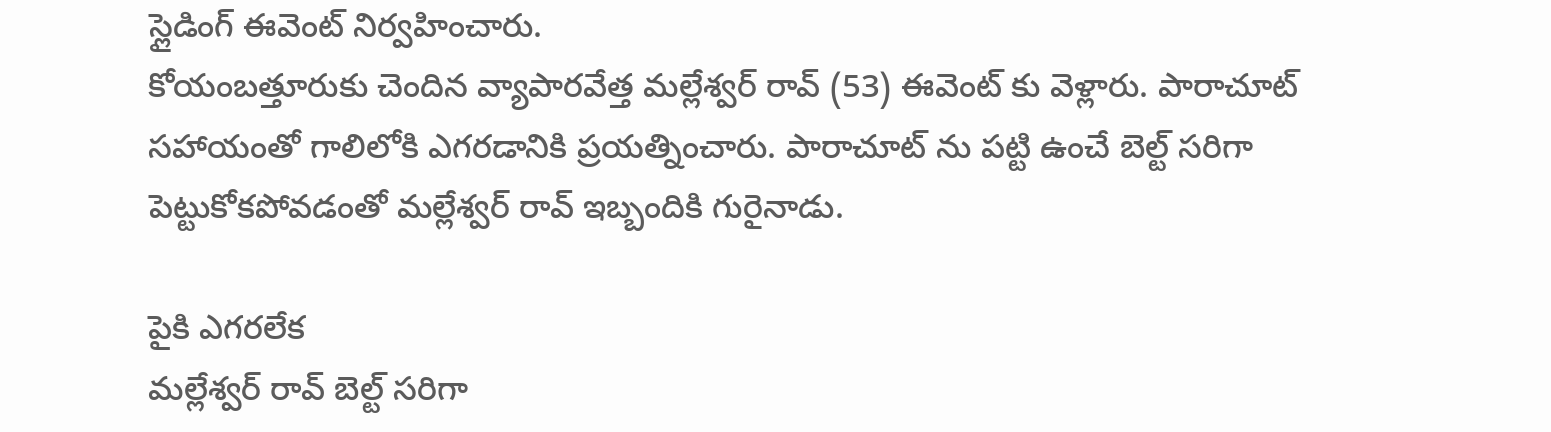స్లైడింగ్ ఈవెంట్ నిర్వహించారు.
కోయంబత్తూరుకు చెందిన వ్యాపారవేత్త మల్లేశ్వర్ రావ్ (53) ఈవెంట్ కు వెళ్లారు. పారాచూట్ సహాయంతో గాలిలోకి ఎగరడానికి ప్రయత్నించారు. పారాచూట్ ను పట్టి ఉంచే బెల్ట్ సరిగా పెట్టుకోకపోవడంతో మల్లేశ్వర్ రావ్ ఇబ్బందికి గురైనాడు.

పైకి ఎగరలేక
మల్లేశ్వర్ రావ్ బెల్ట్ సరిగా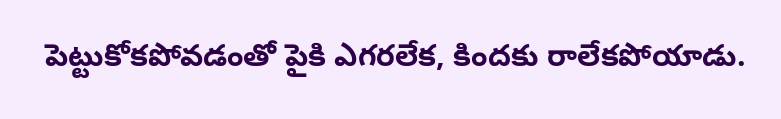పెట్టుకోకపోవడంతో పైకి ఎగరలేక, కిందకు రాలేకపోయాడు.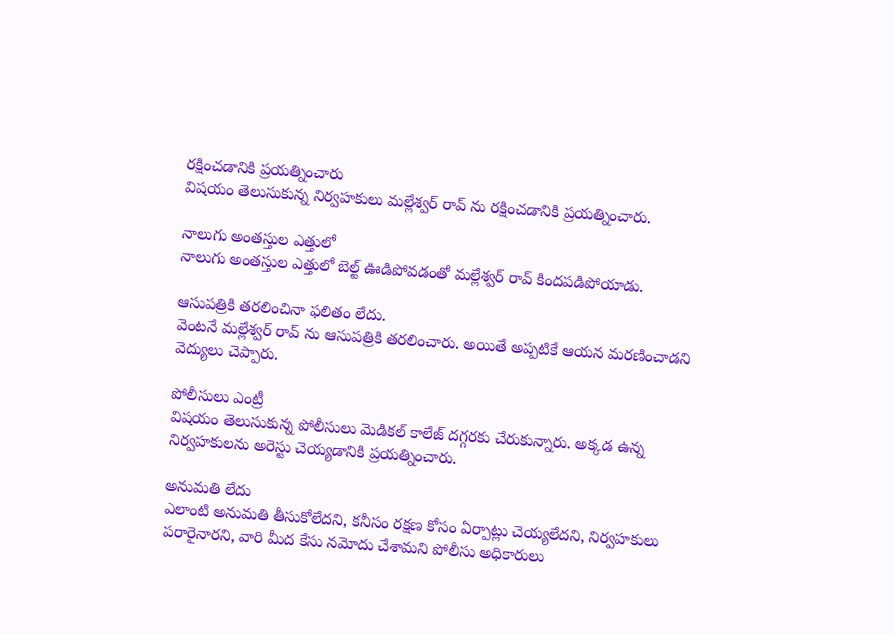రక్షించడానికి ప్రయత్నించారు
విషయం తెలుసుకున్న నిర్వహకులు మల్లేశ్వర్ రావ్ ను రక్షించడానికి ప్రయత్నించారు.

నాలుగు అంతస్తుల ఎత్తులో
నాలుగు అంతస్తుల ఎత్తులో బెల్ట్ ఊడిపోవడంతో మల్లేశ్వర్ రావ్ కిందపడిపోయాడు.

ఆసుపత్రికి తరలించినా ఫలితం లేదు.
వెంటనే మల్లేశ్వర్ రావ్ ను ఆసుపత్రికి తరలించారు. అయితే అప్పటికే ఆయన మరణించాడని వెద్యులు చెప్పారు.

పోలీసులు ఎంట్రీ
విషయం తెలుసుకున్న పోలీసులు మెడికల్ కాలేజ్ దగ్గరకు చేరుకున్నారు. అక్కడ ఉన్న నిర్వహకులను అరెస్టు చెయ్యడానికి ప్రయత్నించారు.

అనుమతి లేదు
ఎలాంటి అనుమతి తీసుకోలేదని, కనీసం రక్షణ కోసం ఏర్పాట్లు చెయ్యలేదని, నిర్వహకులు పరారైనారని, వారి మీద కేసు నమోదు చేశామని పోలీసు అధికారులు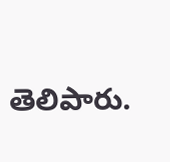తెలిపారు.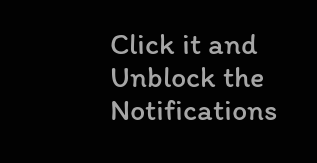Click it and Unblock the Notifications